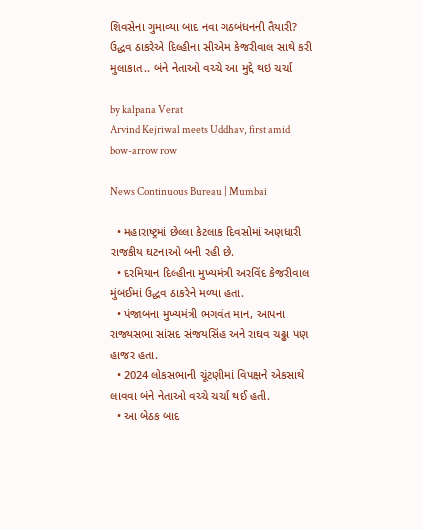શિવસેના ગુમાવ્યા બાદ નવા ગઠબંધનની તૈયારી? ઉદ્ધવ ઠાકરેએ દિલ્હીના સીએમ કેજરીવાલ સાથે કરી મુલાકાત.. બંને નેતાઓ વચ્ચે આ મુદ્દે થઇ ચર્ચા

by kalpana Verat
Arvind Kejriwal meets Uddhav, first amid bow-arrow row

News Continuous Bureau | Mumbai

  • મહારાષ્ટ્રમાં છેલ્લા કેટલાક દિવસોમાં અણધારી રાજકીય ઘટનાઓ બની રહી છે.
  • દરમિયાન દિલ્હીના મુખ્યમંત્રી અરવિંદ કેજરીવાલ મુંબઈમાં ઉદ્ધવ ઠાકરેને મળ્યા હતા.
  • પંજાબના મુખ્યમંત્રી ભગવંત માન, આપના રાજ્યસભા સાંસદ સંજયસિંહ અને રાઘવ ચઢ્ઢા પણ હાજર હતા.
  • 2024 લોકસભાની ચૂંટણીમાં વિપક્ષને એકસાથે લાવવા બંને નેતાઓ વચ્ચે ચર્ચા થઈ હતી.
  • આ બેઠક બાદ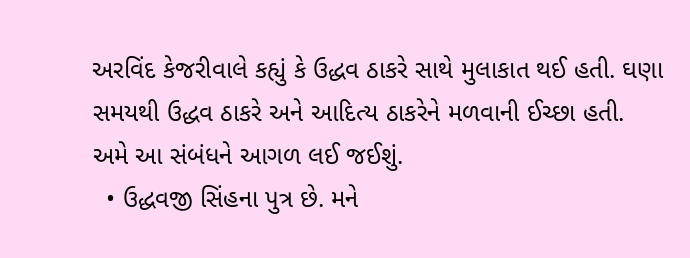અરવિંદ કેજરીવાલે કહ્યું કે ઉદ્ધવ ઠાકરે સાથે મુલાકાત થઈ હતી. ઘણા સમયથી ઉદ્ધવ ઠાકરે અને આદિત્ય ઠાકરેને મળવાની ઈચ્છા હતી. અમે આ સંબંધને આગળ લઈ જઈશું.
  • ઉદ્ધવજી સિંહના પુત્ર છે. મને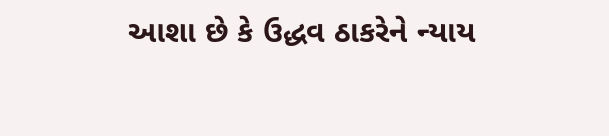આશા છે કે ઉદ્ધવ ઠાકરેને ન્યાય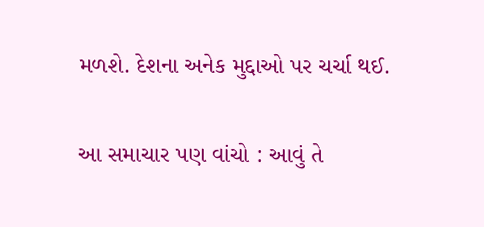મળશે. દેશના અનેક મુદ્દાઓ પર ચર્ચા થઈ.

આ સમાચાર પણ વાંચો : આવું તે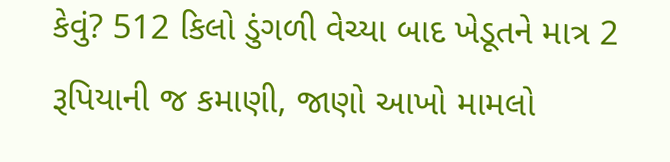કેવું? 512 કિલો ડુંગળી વેચ્યા બાદ ખેડૂતને માત્ર 2 રૂપિયાની જ કમાણી, જાણો આખો મામલો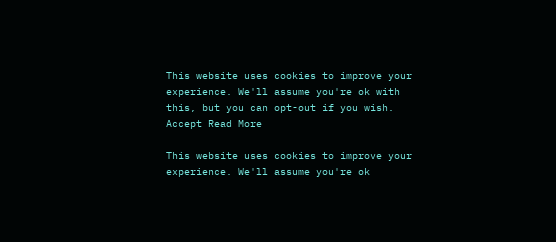This website uses cookies to improve your experience. We'll assume you're ok with this, but you can opt-out if you wish. Accept Read More

This website uses cookies to improve your experience. We'll assume you're ok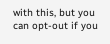with this, but you can opt-out if you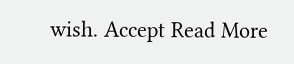wish. Accept Read More